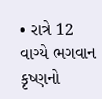• રાત્રે 12 વાગ્યે ભગવાન કૃષ્ણનો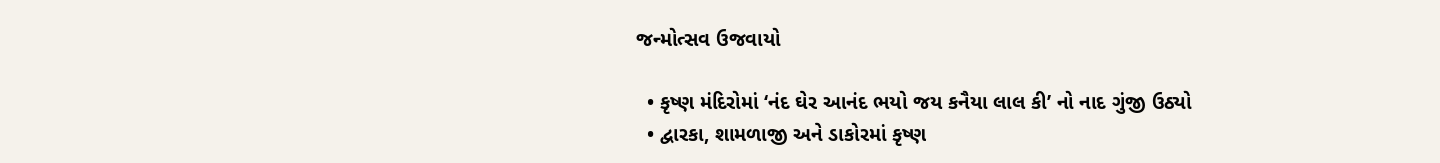જન્મોત્સવ ઉજવાયો

  • કૃષ્ણ મંદિરોમાં ‘નંદ ઘેર આનંદ ભયો જય કનૈયા લાલ કી’ નો નાદ ગુંજી ઉઠ્યો
  • દ્વારકા, શામળાજી અને ડાકોરમાં કૃષ્ણ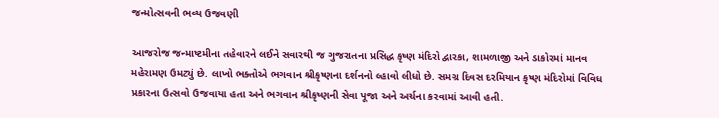જન્મોત્સવની ભવ્ય ઉજવણી

આજરોજ જન્માષ્ટમીના તહેવારને લઈને સવારથી જ ગુજરાતના પ્રસિદ્ધ કૃષ્ણ મંદિરો દ્વારકા, શામળાજી અને ડાકોરમાં માનવ મહેરામણ ઉમટ્યું છે. લાખો ભક્તોએ ભગવાન શ્રીકૃષ્ણના દર્શનનો લ્હાવો લીધો છે. સમગ્ર દિવસ દરમિયાન કૃષ્ણ મંદિરોમાં વિવિધ પ્રકારના ઉત્સવો ઉજવાયા હતા અને ભગવાન શ્રીકૃષ્ણની સેવા પૂજા અને અર્ચના કરવામાં આવી હતી.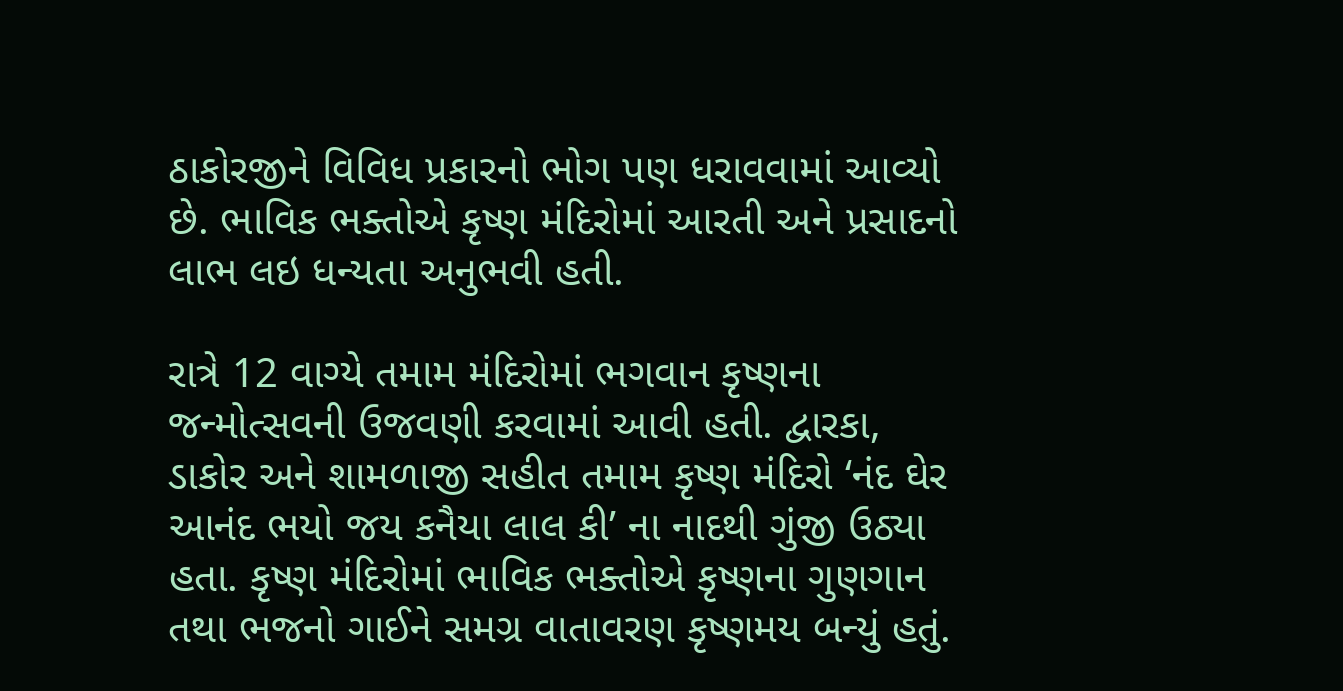ઠાકોરજીને વિવિધ પ્રકારનો ભોગ પણ ધરાવવામાં આવ્યો છે. ભાવિક ભક્તોએ કૃષ્ણ મંદિરોમાં આરતી અને પ્રસાદનો લાભ લઇ ધન્યતા અનુભવી હતી.

રાત્રે 12 વાગ્યે તમામ મંદિરોમાં ભગવાન કૃષ્ણના જન્મોત્સવની ઉજવણી કરવામાં આવી હતી. દ્વારકા, ડાકોર અને શામળાજી સહીત તમામ કૃષ્ણ મંદિરો ‘નંદ ઘેર આનંદ ભયો જય કનૈયા લાલ કી’ ના નાદથી ગુંજી ઉઠ્યા હતા. કૃષ્ણ મંદિરોમાં ભાવિક ભક્તોએ કૃષ્ણના ગુણગાન તથા ભજનો ગાઈને સમગ્ર વાતાવરણ કૃષ્ણમય બન્યું હતું.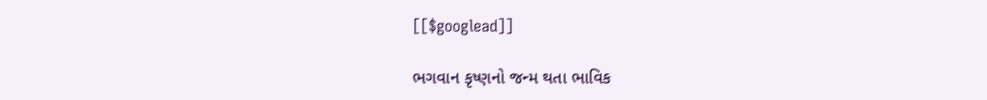[[$googlead]]

ભગવાન કૃષ્ણનો જન્મ થતા ભાવિક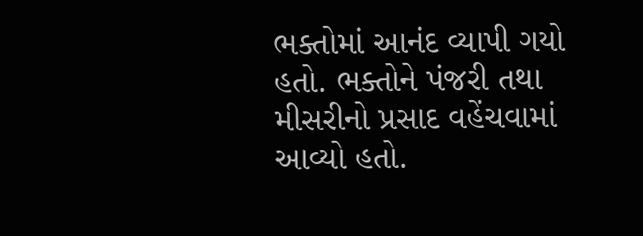ભક્તોમાં આનંદ વ્યાપી ગયો હતો. ભક્તોને પંજરી તથા મીસરીનો પ્રસાદ વહેંચવામાં આવ્યો હતો.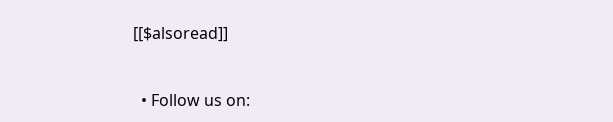[[$alsoread]]


  • Follow us on: